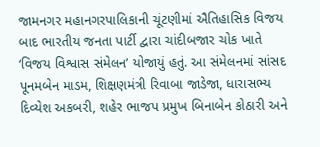જામનગર મહાનગરપાલિકાની ચૂંટણીમાં ઐતિહાસિક વિજય બાદ ભારતીય જનતા પાર્ટી દ્વારા ચાંદીબજાર ચોક ખાતે ‘વિજય વિશ્વાસ સંમેલન’ યોજાયું હતું. આ સંમેલનમાં સાંસદ પૂનમબેન માડમ, શિક્ષણમંત્રી રિવાબા જાડેજા, ધારાસભ્ય દિવ્યેશ અકબરી, શહેર ભાજપ પ્રમુખ બિનાબેન કોઠારી અને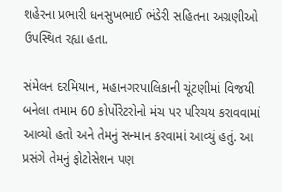શહેરના પ્રભારી ધનસુખભાઈ ભંડેરી સહિતના અગ્રણીઓ ઉપસ્થિત રહ્યા હતા.

સંમેલન દરમિયાન, મહાનગરપાલિકાની ચૂંટણીમાં વિજયી બનેલા તમામ 60 કોર્પોરેટરોનો મંચ પર પરિચય કરાવવામાં આવ્યો હતો અને તેમનું સન્માન કરવામાં આવ્યું હતું. આ પ્રસંગે તેમનું ફોટોસેશન પણ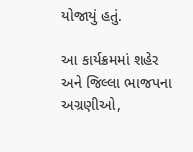યોજાયું હતું.

આ કાર્યક્રમમાં શહેર અને જિલ્લા ભાજપના અગ્રણીઓ,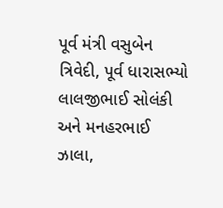પૂર્વ મંત્રી વસુબેન ત્રિવેદી, પૂર્વ ધારાસભ્યો લાલજીભાઈ સોલંકી અને મનહરભાઈ ઝાલા,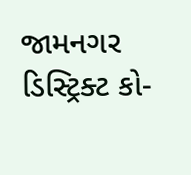જામનગર ડિસ્ટ્રિક્ટ કો-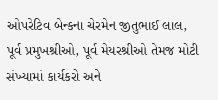ઓપરેટિવ બેન્કના ચેરમેન જીતુભાઈ લાલ, પૂર્વ પ્રમુખશ્રીઓ, પૂર્વ મેયરશ્રીઓ તેમજ મોટી સંખ્યામાં કાર્યકરો અને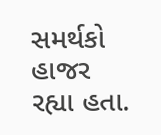સમર્થકો હાજર રહ્યા હતા.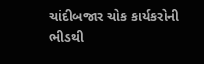ચાંદીબજાર ચોક કાર્યકરોની ભીડથી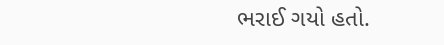ભરાઈ ગયો હતો.